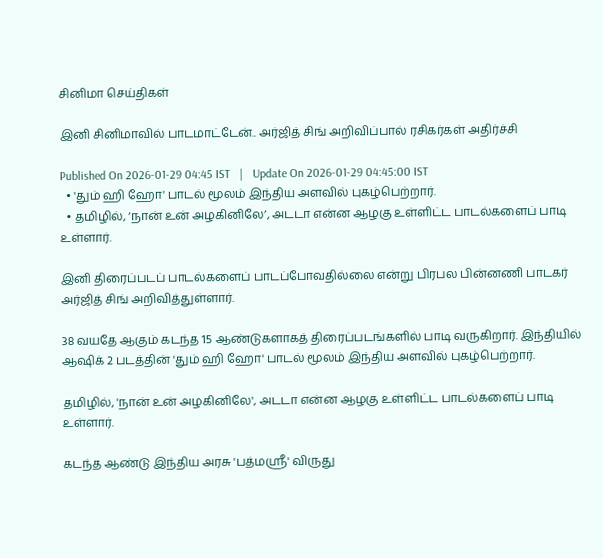சினிமா செய்திகள்

இனி சினிமாவில் பாடமாட்டேன்.. அர்ஜித் சிங் அறிவிப்பால் ரசிகர்கள் அதிர்ச்சி

Published On 2026-01-29 04:45 IST   |   Update On 2026-01-29 04:45:00 IST
  • 'தும் ஹி ஹோ' பாடல் மூலம் இந்திய அளவில் புகழ்பெற்றார்.
  • தமிழில், ‘நான் உன் அழகினிலே’, அடடா என்ன ஆழகு உள்ளிட்ட பாடல்களைப் பாடி உள்ளார்.

இனி திரைப்படப் பாடல்களைப் பாடப்போவதில்லை என்று பிரபல பின்னணி பாடகர் அர்ஜித் சிங் அறிவித்துள்ளார்.

38 வயதே ஆகும் கடந்த 15 ஆண்டுகளாகத் திரைப்படங்களில் பாடி வருகிறார். இந்தியில் ஆஷிக் 2 படத்தின் 'தும் ஹி ஹோ' பாடல் மூலம் இந்திய அளவில் புகழ்பெற்றார்.

தமிழில், 'நான் உன் அழகினிலே', அடடா என்ன ஆழகு உள்ளிட்ட பாடல்களைப் பாடி உள்ளார்.

கடந்த ஆண்டு இந்திய அரசு 'பத்மஸ்ரீ' விருது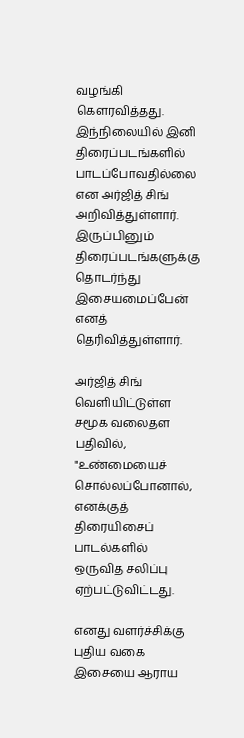வழங்கி கௌரவித்தது. இந்நிலையில் இனி திரைப்படங்களில் பாடப்போவதில்லை என அர்ஜித் சிங் அறிவித்துள்ளார். இருப்பினும் திரைப்படங்களுக்கு தொடர்ந்து இசையமைப்பேன் எனத் தெரிவித்துள்ளார்.

அர்ஜித் சிங் வெளியிட்டுள்ள சமூக வலைதள பதிவில், "உண்மையைச் சொல்லப்போனால், எனக்குத் திரையிசைப் பாடல்களில் ஒருவித சலிப்பு ஏற்பட்டுவிட்டது.

எனது வளர்ச்சிக்கு புதிய வகை இசையை ஆராய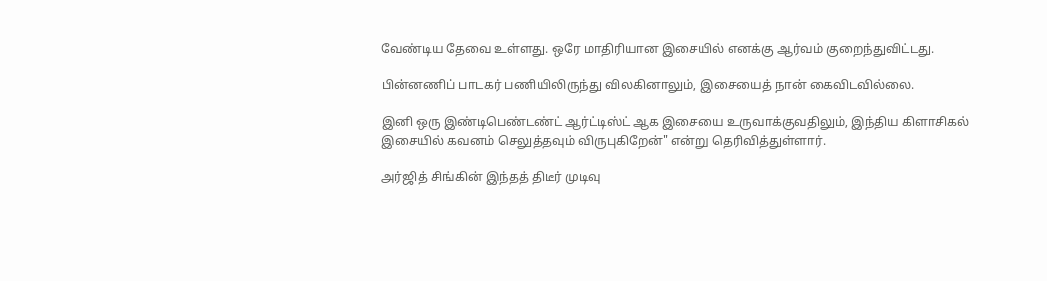வேண்டிய தேவை உள்ளது. ஒரே மாதிரியான இசையில் எனக்கு ஆர்வம் குறைந்துவிட்டது.

பின்னணிப் பாடகர் பணியிலிருந்து விலகினாலும், இசையைத் நான் கைவிடவில்லை.

இனி ஒரு இண்டிபெண்டண்ட் ஆர்ட்டிஸ்ட் ஆக இசையை உருவாக்குவதிலும், இந்திய கிளாசிகல் இசையில் கவனம் செலுத்தவும் விருபுகிறேன்" என்று தெரிவித்துள்ளார்.

அர்ஜித் சிங்கின் இந்தத் திடீர் முடிவு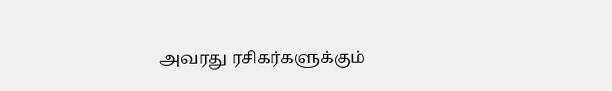அவரது ரசிகர்களுக்கும்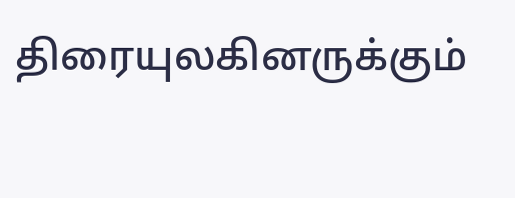திரையுலகினருக்கும்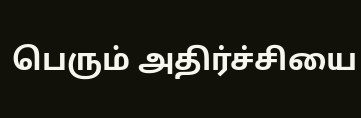பெரும் அதிர்ச்சியை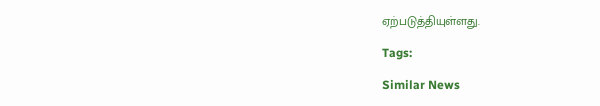ஏற்படுத்தியுள்ளது.

Tags:

Similar News